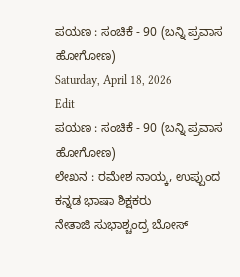ಪಯಣ : ಸಂಚಿಕೆ - 90 (ಬನ್ನಿ ಪ್ರವಾಸ ಹೋಗೋಣ)
Saturday, April 18, 2026
Edit
ಪಯಣ : ಸಂಚಿಕೆ - 90 (ಬನ್ನಿ ಪ್ರವಾಸ ಹೋಗೋಣ)
ಲೇಖನ : ರಮೇಶ ನಾಯ್ಕ, ಉಪ್ಪುಂದ
ಕನ್ನಡ ಭಾಷಾ ಶಿಕ್ಷಕರು
ನೇತಾಜಿ ಸುಭಾಶ್ಚಂದ್ರ ಬೋಸ್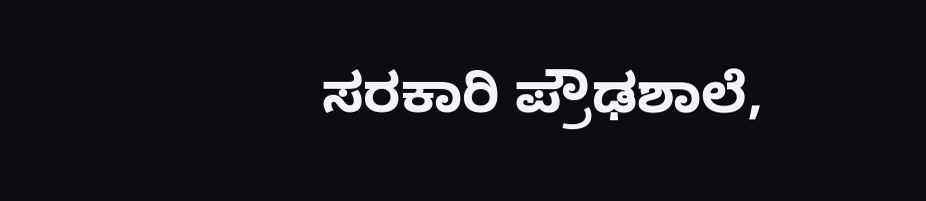ಸರಕಾರಿ ಪ್ರೌಢಶಾಲೆ,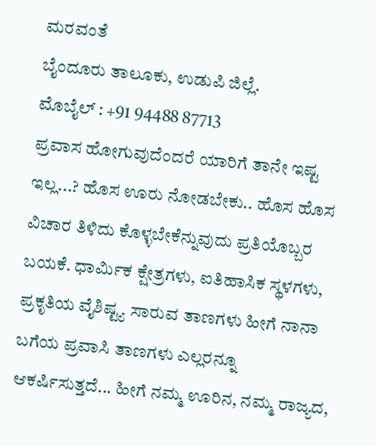ಮರವಂತೆ
ಬೈಂದೂರು ತಾಲೂಕು, ಉಡುಪಿ ಜಿಲ್ಲೆ.
ಮೊಬೈಲ್ : +91 94488 87713
ಪ್ರವಾಸ ಹೋಗುವುದೆಂದರೆ ಯಾರಿಗೆ ತಾನೇ ಇಷ್ಟ ಇಲ್ಲ...? ಹೊಸ ಊರು ನೋಡಬೇಕು.. ಹೊಸ ಹೊಸ ವಿಚಾರ ತಿಳಿದು ಕೊಳ್ಳಬೇಕೆನ್ನುವುದು ಪ್ರತಿಯೊಬ್ಬರ ಬಯಕೆ. ಧಾರ್ಮಿಕ ಕ್ಷೇತ್ರಗಳು, ಐತಿಹಾಸಿಕ ಸ್ಥಳಗಳು, ಪ್ರಕೃತಿಯ ವೈಶಿಷ್ಟ್ಯ ಸಾರುವ ತಾಣಗಳು ಹೀಗೆ ನಾನಾ ಬಗೆಯ ಪ್ರವಾಸಿ ತಾಣಗಳು ಎಲ್ಲರನ್ನೂ ಆಕರ್ಷಿಸುತ್ತದೆ... ಹೀಗೆ ನಮ್ಮ ಊರಿನ, ನಮ್ಮ ರಾಜ್ಯದ,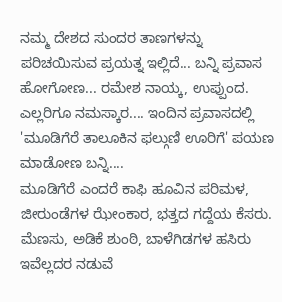ನಮ್ಮ ದೇಶದ ಸುಂದರ ತಾಣಗಳನ್ನು ಪರಿಚಯಿಸುವ ಪ್ರಯತ್ನ ಇಲ್ಲಿದೆ... ಬನ್ನಿ ಪ್ರವಾಸ ಹೋಗೋಣ... ರಮೇಶ ನಾಯ್ಕ, ಉಪ್ಪುಂದ.
ಎಲ್ಲರಿಗೂ ನಮಸ್ಕಾರ.... ಇಂದಿನ ಪ್ರವಾಸದಲ್ಲಿ 'ಮೂಡಿಗೆರೆ ತಾಲೂಕಿನ ಫಲ್ಗುಣಿ ಊರಿಗೆ' ಪಯಣ ಮಾಡೋಣ ಬನ್ನಿ....
ಮೂಡಿಗೆರೆ ಎಂದರೆ ಕಾಫಿ ಹೂವಿನ ಪರಿಮಳ, ಜೀರುಂಡೆಗಳ ಝೇಂಕಾರ, ಭತ್ತದ ಗದ್ದೆಯ ಕೆಸರು. ಮೆಣಸು, ಅಡಿಕೆ ಶುಂಠಿ, ಬಾಳೆಗಿಡಗಳ ಹಸಿರು ಇವೆಲ್ಲದರ ನಡುವೆ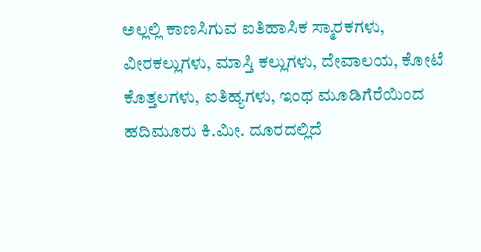ಅಲ್ಲಲ್ಲಿ ಕಾಣಸಿಗುವ ಐತಿಹಾಸಿಕ ಸ್ಮಾರಕಗಳು, ವೀರಕಲ್ಲುಗಳು, ಮಾಸ್ತಿ ಕಲ್ಲುಗಳು, ದೇವಾಲಯ, ಕೋಟೆ ಕೊತ್ತಲಗಳು, ಐತಿಹ್ಯಗಳು, ಇಂಥ ಮೂಡಿಗೆರೆಯಿಂದ ಹದಿಮೂರು ಕಿ.ಮೀ. ದೂರದಲ್ಲಿದೆ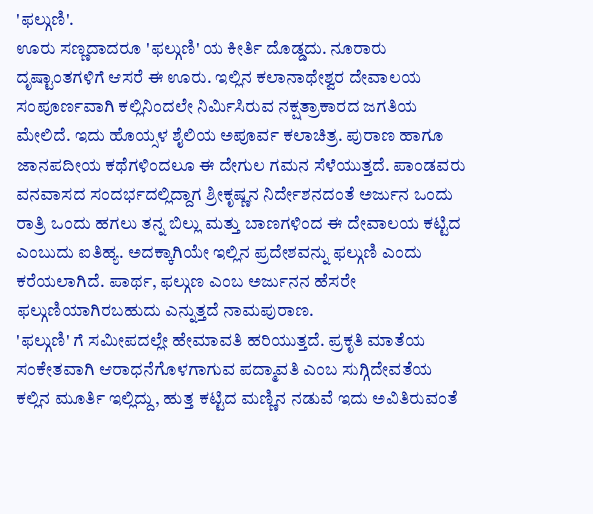'ಫಲ್ಗುಣಿ'.
ಊರು ಸಣ್ಣದಾದರೂ 'ಫಲ್ಗುಣಿ' ಯ ಕೀರ್ತಿ ದೊಡ್ಡದು. ನೂರಾರು ದೃಷ್ಟಾಂತಗಳಿಗೆ ಆಸರೆ ಈ ಊರು. ಇಲ್ಲಿನ ಕಲಾನಾಥೇಶ್ವರ ದೇವಾಲಯ ಸಂಪೂರ್ಣವಾಗಿ ಕಲ್ಲಿನಿಂದಲೇ ನಿರ್ಮಿಸಿರುವ ನಕ್ಷತ್ರಾಕಾರದ ಜಗತಿಯ ಮೇಲಿದೆ. ಇದು ಹೊಯ್ಸಳ ಶೈಲಿಯ ಅಪೂರ್ವ ಕಲಾಚಿತ್ರ. ಪುರಾಣ ಹಾಗೂ ಜಾನಪದೀಯ ಕಥೆಗಳಿಂದಲೂ ಈ ದೇಗುಲ ಗಮನ ಸೆಳೆಯುತ್ತದೆ. ಪಾಂಡವರು ವನವಾಸದ ಸಂದರ್ಭದಲ್ಲಿದ್ದಾಗ ಶ್ರೀಕೃಷ್ಣನ ನಿರ್ದೇಶನದಂತೆ ಅರ್ಜುನ ಒಂದು ರಾತ್ರಿ ಒಂದು ಹಗಲು ತನ್ನ ಬಿಲ್ಲು ಮತ್ತು ಬಾಣಗಳಿಂದ ಈ ದೇವಾಲಯ ಕಟ್ಟಿದ ಎಂಬುದು ಐತಿಹ್ಯ. ಅದಕ್ಕಾಗಿಯೇ ಇಲ್ಲಿನ ಪ್ರದೇಶವನ್ನು ಫಲ್ಗುಣಿ ಎಂದು ಕರೆಯಲಾಗಿದೆ. ಪಾರ್ಥ, ಫಲ್ಗುಣ ಎಂಬ ಅರ್ಜುನನ ಹೆಸರೇ ಫಲ್ಗುಣಿಯಾಗಿರಬಹುದು ಎನ್ನುತ್ತದೆ ನಾಮಪುರಾಣ.
'ಫಲ್ಗುಣಿ' ಗೆ ಸಮೀಪದಲ್ಲೇ ಹೇಮಾವತಿ ಹರಿಯುತ್ತದೆ. ಪ್ರಕೃತಿ ಮಾತೆಯ ಸಂಕೇತವಾಗಿ ಆರಾಧನೆಗೊಳಗಾಗುವ ಪದ್ಮಾವತಿ ಎಂಬ ಸುಗ್ಗಿದೇವತೆಯ ಕಲ್ಲಿನ ಮೂರ್ತಿ ಇಲ್ಲಿದ್ದು, ಹುತ್ತ ಕಟ್ಟಿದ ಮಣ್ಣಿನ ನಡುವೆ ಇದು ಅವಿತಿರುವಂತೆ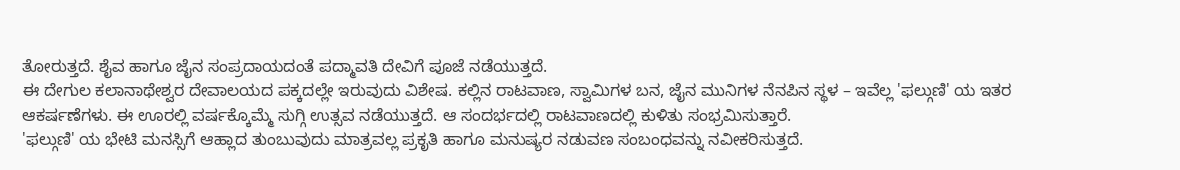ತೋರುತ್ತದೆ. ಶೈವ ಹಾಗೂ ಜೈನ ಸಂಪ್ರದಾಯದಂತೆ ಪದ್ಮಾವತಿ ದೇವಿಗೆ ಪೂಜೆ ನಡೆಯುತ್ತದೆ.
ಈ ದೇಗುಲ ಕಲಾನಾಥೇಶ್ವರ ದೇವಾಲಯದ ಪಕ್ಕದಲ್ಲೇ ಇರುವುದು ವಿಶೇಷ. ಕಲ್ಲಿನ ರಾಟವಾಣ, ಸ್ವಾಮಿಗಳ ಬನ, ಜೈನ ಮುನಿಗಳ ನೆನಪಿನ ಸ್ಥಳ – ಇವೆಲ್ಲ 'ಫಲ್ಗುಣಿ' ಯ ಇತರ ಆಕರ್ಷಣೆಗಳು. ಈ ಊರಲ್ಲಿ ವರ್ಷಕ್ಕೊಮ್ಮೆ ಸುಗ್ಗಿ ಉತ್ಸವ ನಡೆಯುತ್ತದೆ. ಆ ಸಂದರ್ಭದಲ್ಲಿ ರಾಟವಾಣದಲ್ಲಿ ಕುಳಿತು ಸಂಭ್ರಮಿಸುತ್ತಾರೆ.
'ಫಲ್ಗುಣಿ' ಯ ಭೇಟಿ ಮನಸ್ಸಿಗೆ ಆಹ್ಲಾದ ತುಂಬುವುದು ಮಾತ್ರವಲ್ಲ ಪ್ರಕೃತಿ ಹಾಗೂ ಮನುಷ್ಯರ ನಡುವಣ ಸಂಬಂಧವನ್ನು ನವೀಕರಿಸುತ್ತದೆ.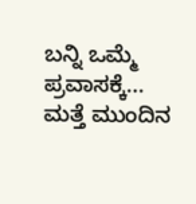ಬನ್ನಿ ಒಮ್ಮೆ ಪ್ರವಾಸಕ್ಕೆ...
ಮತ್ತೆ ಮುಂದಿನ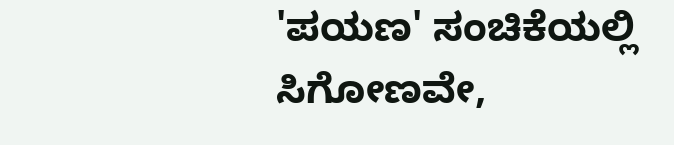'ಪಯಣ' ಸಂಚಿಕೆಯಲ್ಲಿ ಸಿಗೋಣವೇ,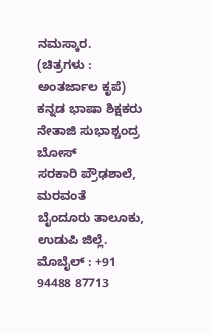ನಮಸ್ಕಾರ.
(ಚಿತ್ರಗಳು : ಅಂತರ್ಜಾಲ ಕೃಪೆ)
ಕನ್ನಡ ಭಾಷಾ ಶಿಕ್ಷಕರು
ನೇತಾಜಿ ಸುಭಾಶ್ಚಂದ್ರ ಬೋಸ್
ಸರಕಾರಿ ಪ್ರೌಢಶಾಲೆ, ಮರವಂತೆ
ಬೈಂದೂರು ತಾಲೂಕು, ಉಡುಪಿ ಜಿಲ್ಲೆ.
ಮೊಬೈಲ್ : +91 94488 87713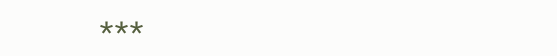***